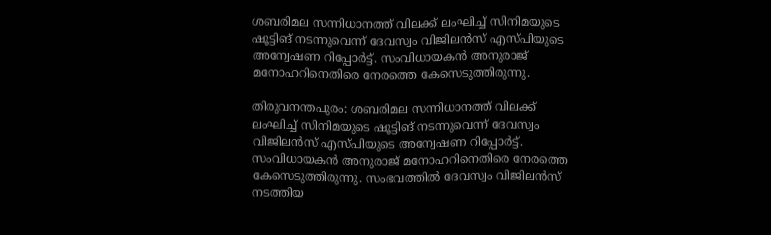ശബരിമല സന്നിധാനത്ത് വിലക്ക് ലംഘിച്ച് സിനിമയുടെ ഷൂട്ടിങ് നടന്നുവെന്ന് ദേവസ്വം വിജിലന്‍സ് എസ്‍പിയുടെ അന്വേഷണ റിപ്പോര്‍ട്ട്. സംവിധായകൻ അനുരാജ് മനോഹറിനെതിരെ നേരത്തെ കേസെടുത്തിരുന്നു.

തിരുവനന്തപുരം: ശബരിമല സന്നിധാനത്ത് വിലക്ക് ലംഘിച്ച് സിനിമയുടെ ഷൂട്ടിങ് നടന്നുവെന്ന് ദേവസ്വം വിജിലന്‍സ് എസ്‍പിയുടെ അന്വേഷണ റിപ്പോര്‍ട്ട്. സംവിധായകൻ അനുരാജ് മനോഹറിനെതിരെ നേരത്തെ കേസെടുത്തിരുന്നു. സംഭവത്തിൽ ദേവസ്വം വിജിലന്‍സ് നടത്തിയ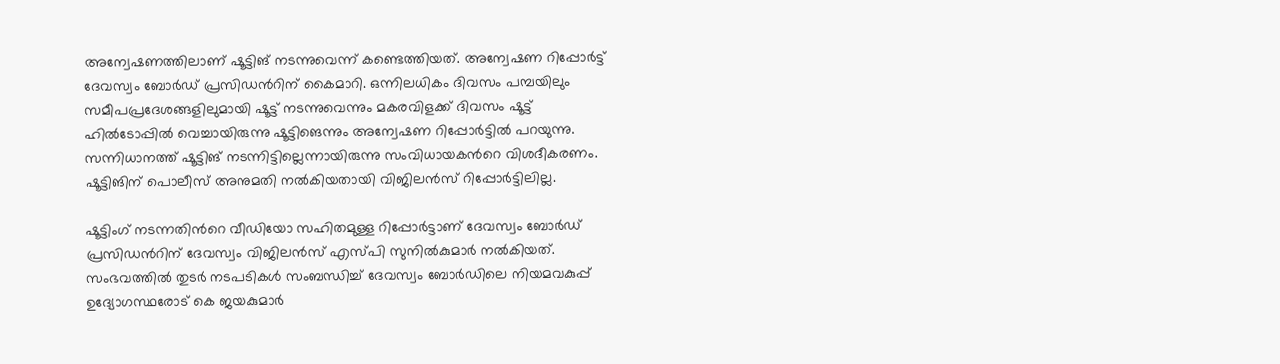അന്വേഷണത്തിലാണ് ഷൂട്ടിങ് നടന്നുവെന്ന് കണ്ടെത്തിയത്. അന്വേഷണ റിപ്പോര്‍ട്ട് ദേവസ്വം ബോര്‍ഡ് പ്രസിഡന്‍റിന് കൈമാറി. ഒന്നിലധികം ദിവസം പമ്പയിലും സമീപപ്രദേശങ്ങളിലുമായി ഷൂട്ട് നടന്നുവെന്നും മകരവിളക്ക് ദിവസം ഷൂട്ട് ഹിൽടോപ്പിൽ വെച്ചായിരുന്നു ഷൂട്ടിങെന്നും അന്വേഷണ റിപ്പോര്‍ട്ടിൽ പറയുന്നു. സന്നിധാനത്ത് ഷൂട്ടിങ് നടന്നിട്ടില്ലെന്നായിരുന്നു സംവിധായകന്‍റെ വിശദീകരണം. ഷൂട്ടിങിന് പൊലീസ് അനുമതി നൽകിയതായി വിജിലന്‍സ് റിപ്പോര്‍ട്ടിലില്ല.

ഷൂട്ടിംഗ് നടന്നതിന്‍റെ വീഡിയോ സഹിതമുള്ള റിപ്പോര്‍ട്ടാണ് ദേവസ്വം ബോര്‍ഡ് പ്രസിഡന്‍റിന് ദേവസ്വം വിജിലന്‍സ് എസ്‍പി സുനിൽകുമാർ നല്‍കിയത്. സംഭവത്തിൽ തുടര്‍ നടപടികള്‍ സംബന്ധിച്ച് ദേവസ്വം ബോര്‍ഡിലെ നിയമവകുപ്പ് ഉദ്യോഗസ്ഥരോട് കെ ജയകുമാര്‍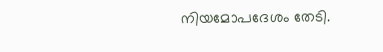നിയമോപദേശം തേടി.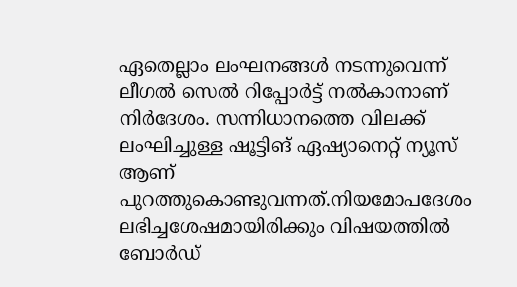ഏതെല്ലാം ലംഘനങ്ങൾ നടന്നുവെന്ന് ലീഗൽ സെൽ റിപ്പോർട്ട്‌ നൽകാനാണ് നിര്‍ദേശം. സന്നിധാനത്തെ വിലക്ക് ലംഘിച്ചുള്ള ഷൂട്ടിങ് ഏഷ്യാനെറ്റ്‌ ന്യൂസ് ആണ് പുറത്തുകൊണ്ടുവന്നത്.നിയമോപദേശം ലഭിച്ചശേഷമായിരിക്കും വിഷയത്തിൽ ബോര്‍ഡ്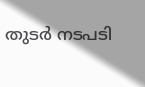തുടര്‍ നടപടി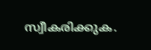സ്വീകരിക്കുക.